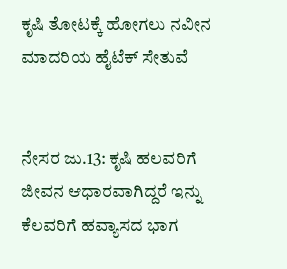ಕೃಷಿ ತೋಟಕ್ಕೆ ಹೋಗಲು ನವೀನ ಮಾದರಿಯ ಹೈಟೆಕ್ ಸೇತುವೆ


ನೇಸರ ಜು.13: ಕೃಷಿ ಹಲವರಿಗೆ ಜೀವನ ಆಧಾರವಾಗಿದ್ದರೆ ಇನ್ನು ಕೆಲವರಿಗೆ ಹವ್ಯಾಸದ ಭಾಗ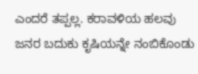ಎಂದರೆ ತಪ್ಪಲ್ಲ. ಕರಾವಳಿಯ ಹಲವು ಜನರ ಬದುಕು ಕೃಷಿಯನ್ನೇ ನಂಬಿಕೊಂಡು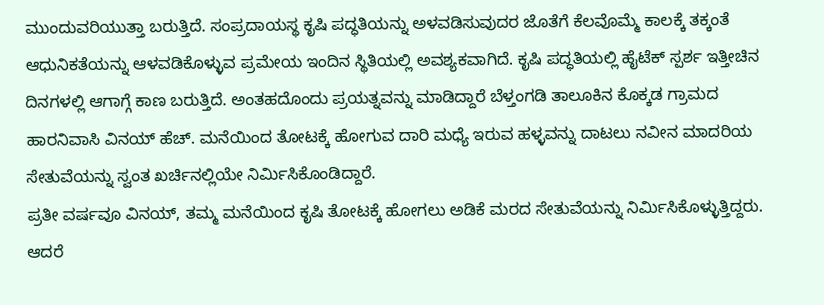ಮುಂದುವರಿಯುತ್ತಾ ಬರುತ್ತಿದೆ. ಸಂಪ್ರದಾಯಸ್ಥ ಕೃಷಿ ಪದ್ಧತಿಯನ್ನು ಅಳವಡಿಸುವುದರ ಜೊತೆಗೆ ಕೆಲವೊಮ್ಮೆ ಕಾಲಕ್ಕೆ ತಕ್ಕಂತೆ ಆಧುನಿಕತೆಯನ್ನು ಆಳವಡಿಕೊಳ್ಳುವ ಪ್ರಮೇಯ ಇಂದಿನ ಸ್ಥಿತಿಯಲ್ಲಿ ಅವಶ್ಯಕವಾಗಿದೆ. ಕೃಷಿ ಪದ್ಧತಿಯಲ್ಲಿ ಹೈಟೆಕ್ ಸ್ಪರ್ಶ ಇತ್ತೀಚಿನ ದಿನಗಳಲ್ಲಿ ಆಗಾಗ್ಗೆ ಕಾಣ ಬರುತ್ತಿದೆ. ಅಂತಹದೊಂದು ಪ್ರಯತ್ನವನ್ನು ಮಾಡಿದ್ದಾರೆ ಬೆಳ್ತಂಗಡಿ ತಾಲೂಕಿನ ಕೊಕ್ಕಡ ಗ್ರಾಮದ ಹಾರನಿವಾಸಿ ವಿನಯ್ ಹೆಚ್. ಮನೆಯಿಂದ ತೋಟಕ್ಕೆ ಹೋಗುವ ದಾರಿ ಮಧ್ಯೆ ಇರುವ ಹಳ್ಳವನ್ನು ದಾಟಲು ನವೀನ ಮಾದರಿಯ ಸೇತುವೆಯನ್ನು ಸ್ವಂತ ಖರ್ಚಿನಲ್ಲಿಯೇ ನಿರ್ಮಿಸಿಕೊಂಡಿದ್ದಾರೆ.
ಪ್ರತೀ ವರ್ಷವೂ ವಿನಯ್, ತಮ್ಮ ಮನೆಯಿಂದ ಕೃಷಿ ತೋಟಕ್ಕೆ ಹೋಗಲು ಅಡಿಕೆ ಮರದ ಸೇತುವೆಯನ್ನು ನಿರ್ಮಿಸಿಕೊಳ್ಳುತ್ತಿದ್ದರು. ಆದರೆ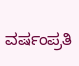ವರ್ಷಂಪ್ರತಿ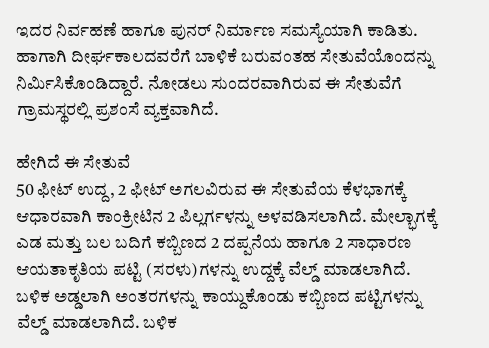ಇದರ ನಿರ್ವಹಣೆ ಹಾಗೂ ಪುನರ್ ನಿರ್ಮಾಣ ಸಮಸ್ಯೆಯಾಗಿ ಕಾಡಿತು. ಹಾಗಾಗಿ ದೀರ್ಘಕಾಲದವರೆಗೆ ಬಾಳಿಕೆ ಬರುವಂತಹ ಸೇತುವೆಯೊಂದನ್ನು ನಿರ್ಮಿಸಿಕೊಂಡಿದ್ದಾರೆ. ನೋಡಲು ಸುಂದರವಾಗಿರುವ ಈ ಸೇತುವೆಗೆ ಗ್ರಾಮಸ್ಥರಲ್ಲಿ ಪ್ರಶಂಸೆ ವ್ಯಕ್ತವಾಗಿದೆ.

ಹೇಗಿದೆ ಈ ಸೇತುವೆ
50 ಫೀಟ್ ಉದ್ದ, 2 ಫೀಟ್ ಅಗಲವಿರುವ ಈ ಸೇತುವೆಯ ಕೆಳಭಾಗಕ್ಕೆ ಆಧಾರವಾಗಿ ಕಾಂಕ್ರೀಟಿನ 2 ಪಿಲ್ಲರ್ಗಳನ್ನು ಅಳವಡಿಸಲಾಗಿದೆ. ಮೇಲ್ಭಾಗಕ್ಕೆ ಎಡ ಮತ್ತು ಬಲ ಬದಿಗೆ ಕಬ್ಬಿಣದ 2 ದಪ್ಪನೆಯ ಹಾಗೂ 2 ಸಾಧಾರಣ ಆಯತಾಕೃತಿಯ ಪಟ್ಟಿ (ಸರಳು)ಗಳನ್ನು ಉದ್ದಕ್ಕೆ ವೆಲ್ಡ್ ಮಾಡಲಾಗಿದೆ. ಬಳಿಕ ಅಡ್ಡಲಾಗಿ ಅಂತರಗಳನ್ನು ಕಾಯ್ದುಕೊಂಡು ಕಬ್ಬಿಣದ ಪಟ್ಟಿಗಳನ್ನು ವೆಲ್ಡ್ ಮಾಡಲಾಗಿದೆ. ಬಳಿಕ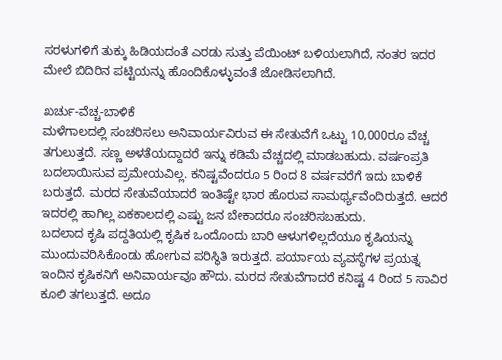ಸರಳುಗಳಿಗೆ ತುಕ್ಕು ಹಿಡಿಯದಂತೆ ಎರಡು ಸುತ್ತು ಪೆಯಿಂಟ್ ಬಳಿಯಲಾಗಿದೆ, ನಂತರ ಇದರ ಮೇಲೆ ಬಿದಿರಿನ ಪಟ್ಟಿಯನ್ನು ಹೊಂದಿಕೊಳ್ಳುವಂತೆ ಜೋಡಿಸಲಾಗಿದೆ.

ಖರ್ಚು-ವೆಚ್ಚ-ಬಾಳಿಕೆ
ಮಳೆಗಾಲದಲ್ಲಿ ಸಂಚರಿಸಲು ಅನಿವಾರ್ಯವಿರುವ ಈ ಸೇತುವೆಗೆ ಒಟ್ಟು 10,000ರೂ ವೆಚ್ಚ ತಗುಲುತ್ತದೆ. ಸಣ್ಣ ಅಳತೆಯದ್ದಾದರೆ ಇನ್ನು ಕಡಿಮೆ ವೆಚ್ಚದಲ್ಲಿ ಮಾಡಬಹುದು. ವರ್ಷಂಪ್ರತಿ ಬದಲಾಯಿಸುವ ಪ್ರಮೇಯವಿಲ್ಲ. ಕನಿಷ್ಟವೆಂದರೂ 5 ರಿಂದ 8 ವರ್ಷವರೆಗೆ ಇದು ಬಾಳಿಕೆ ಬರುತ್ತದೆ. ಮರದ ಸೇತುವೆಯಾದರೆ ಇಂತಿಷ್ಟೇ ಭಾರ ಹೊರುವ ಸಾಮರ್ಥ್ಯವೆಂದಿರುತ್ತದೆ. ಆದರೆ ಇದರಲ್ಲಿ ಹಾಗಿಲ್ಲ ಏಕಕಾಲದಲ್ಲಿ ಎಷ್ಟು ಜನ ಬೇಕಾದರೂ ಸಂಚರಿಸಬಹುದು.
ಬದಲಾದ ಕೃಷಿ ಪದ್ದತಿಯಲ್ಲಿ ಕೃಷಿಕ ಒಂದೊಂದು ಬಾರಿ ಆಳುಗಳಿಲ್ಲದೆಯೂ ಕೃಷಿಯನ್ನು ಮುಂದುವರಿಸಿಕೊಂಡು ಹೋಗುವ ಪರಿಸ್ಥಿತಿ ಇರುತ್ತದೆ. ಪರ್ಯಾಯ ವ್ಯವಸ್ಥೆಗಳ ಪ್ರಯತ್ನ ಇಂದಿನ ಕೃಷಿಕನಿಗೆ ಅನಿವಾರ್ಯವೂ ಹೌದು. ಮರದ ಸೇತುವೆಗಾದರೆ ಕನಿಷ್ಟ 4 ರಿಂದ 5 ಸಾವಿರ ಕೂಲಿ ತಗಲುತ್ತದೆ. ಅದೂ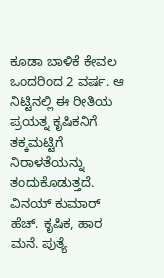ಕೂಡಾ ಬಾಳಿಕೆ ಕೇವಲ ಒಂದರಿಂದ 2 ವರ್ಷ. ಆ ನಿಟ್ಟಿನಲ್ಲಿ ಈ ರೀತಿಯ ಪ್ರಯತ್ನ ಕೃಷಿಕನಿಗೆ ತಕ್ಕಮಟ್ಟಿಗೆ ನಿರಾಳತೆಯನ್ನು ತಂದುಕೊಡುತ್ತದೆ.
ವಿನಯ್ ಕುಮಾರ್ ಹೆಚ್. ಕೃಷಿಕ, ಹಾರ ಮನೆ. ಪುತ್ಯೆ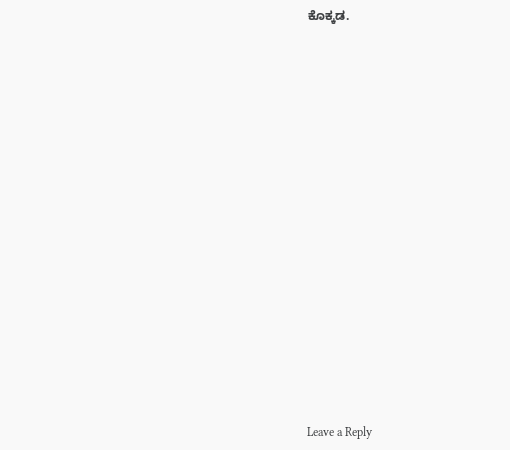ಕೊಕ್ಕಡ.



















Leave a Reply